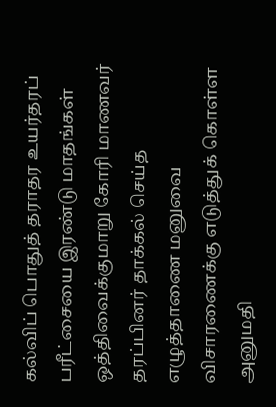கல்விப் பொதுத் தராதர உயர்தரப் பரீட்சையை இரண்டு மாதங்கள் ஒத்திவைக்குமாறு கோரி மாணவர் தரப்பினர் தாக்கல் செய்த எழுத்தாணை மனுவை விசாரணைக்கு எடுத்துக் கொள்ள அனுமதி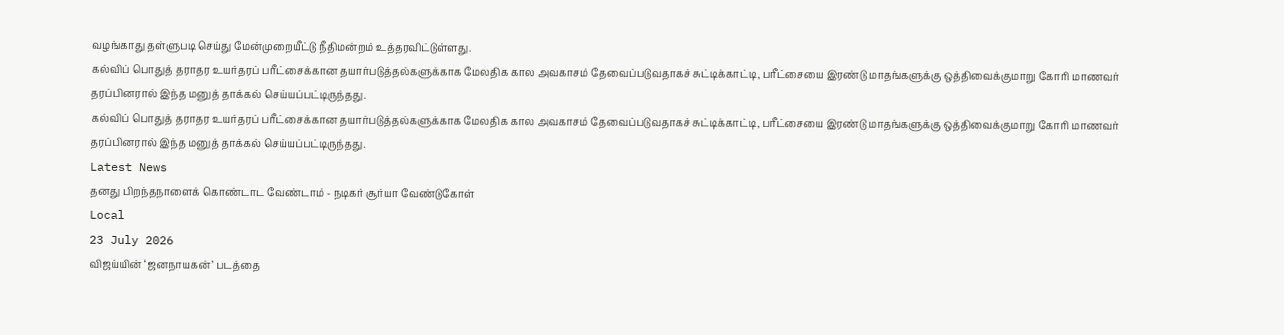வழங்காது தள்ளுபடி செய்து மேன்முறையீட்டு நீதிமன்றம் உத்தரவிட்டுள்ளது.
கல்விப் பொதுத் தராதர உயர்தரப் பரீட்சைக்கான தயார்படுத்தல்களுக்காக மேலதிக கால அவகாசம் தேவைப்படுவதாகச் சுட்டிக்காட்டி, பரீட்சையை இரண்டு மாதங்களுக்கு ஒத்திவைக்குமாறு கோரி மாணவர் தரப்பினரால் இந்த மனுத் தாக்கல் செய்யப்பட்டிருந்தது.
கல்விப் பொதுத் தராதர உயர்தரப் பரீட்சைக்கான தயார்படுத்தல்களுக்காக மேலதிக கால அவகாசம் தேவைப்படுவதாகச் சுட்டிக்காட்டி, பரீட்சையை இரண்டு மாதங்களுக்கு ஒத்திவைக்குமாறு கோரி மாணவர் தரப்பினரால் இந்த மனுத் தாக்கல் செய்யப்பட்டிருந்தது.
Latest News
தனது பிறந்தநாளைக் கொண்டாட வேண்டாம் - நடிகர் சூர்யா வேண்டுகோள்
Local
23 July 2026
விஜய்யின் ‘ஜனநாயகன்’ படத்தை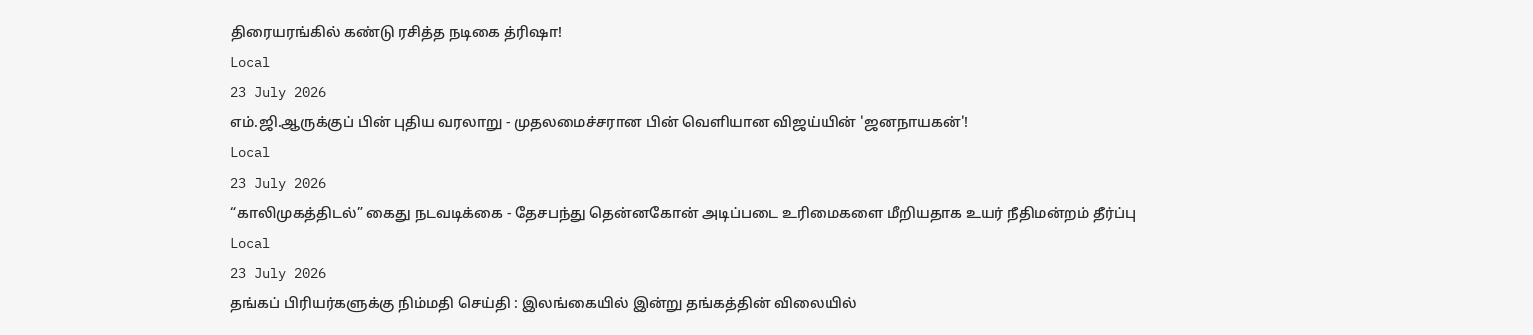திரையரங்கில் கண்டு ரசித்த நடிகை த்ரிஷா!
Local
23 July 2026
எம்.ஜி.ஆருக்குப் பின் புதிய வரலாறு - முதலமைச்சரான பின் வெளியான விஜய்யின் 'ஜனநாயகன்'!
Local
23 July 2026
“காலிமுகத்திடல்” கைது நடவடிக்கை - தேசபந்து தென்னகோன் அடிப்படை உரிமைகளை மீறியதாக உயர் நீதிமன்றம் தீர்ப்பு
Local
23 July 2026
தங்கப் பிரியர்களுக்கு நிம்மதி செய்தி : இலங்கையில் இன்று தங்கத்தின் விலையில்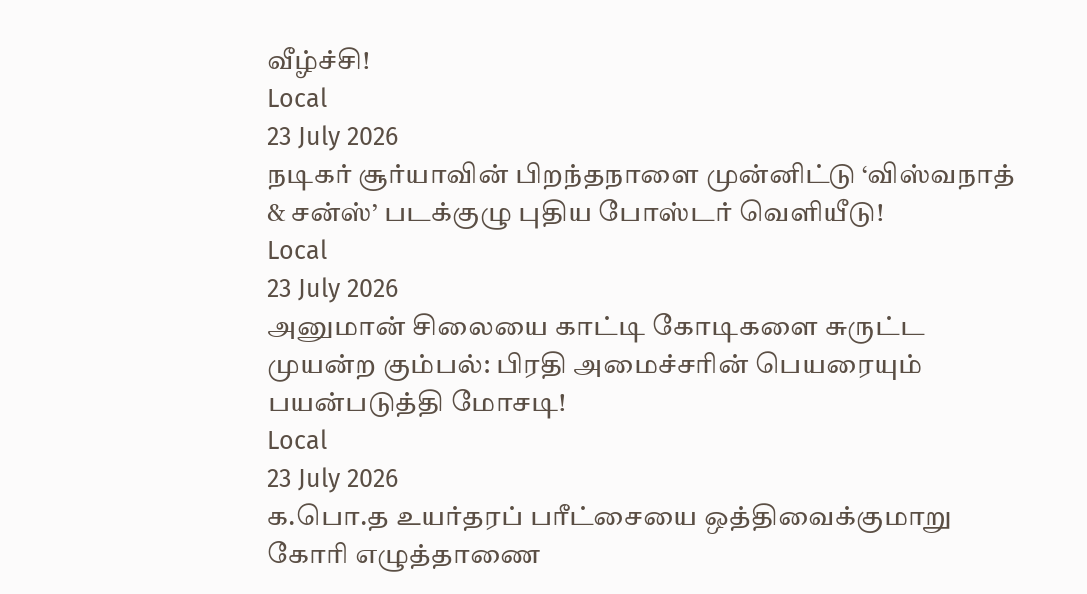வீழ்ச்சி!
Local
23 July 2026
நடிகர் சூர்யாவின் பிறந்தநாளை முன்னிட்டு ‘விஸ்வநாத் & சன்ஸ்’ படக்குழு புதிய போஸ்டர் வெளியீடு!
Local
23 July 2026
அனுமான் சிலையை காட்டி கோடிகளை சுருட்ட முயன்ற கும்பல்: பிரதி அமைச்சரின் பெயரையும் பயன்படுத்தி மோசடி!
Local
23 July 2026
க.பொ.த உயர்தரப் பரீட்சையை ஒத்திவைக்குமாறு கோரி எழுத்தாணை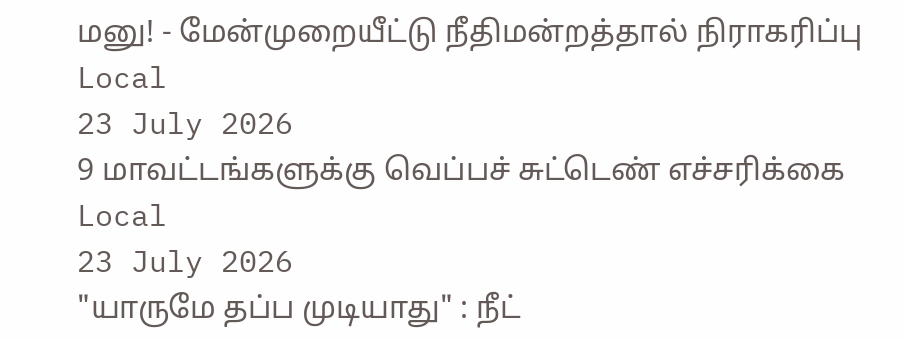மனு! - மேன்முறையீட்டு நீதிமன்றத்தால் நிராகரிப்பு
Local
23 July 2026
9 மாவட்டங்களுக்கு வெப்பச் சுட்டெண் எச்சரிக்கை
Local
23 July 2026
"யாருமே தப்ப முடியாது" : நீட்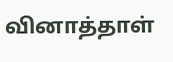வினாத்தாள்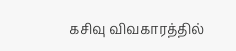கசிவு விவகாரத்தில்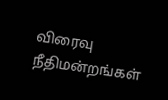விரைவு நீதிமன்றங்கள்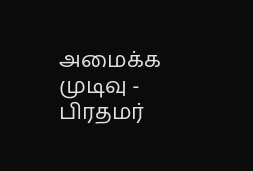அமைக்க முடிவு - பிரதமர்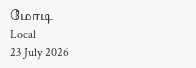மோடி
Local
23 July 2026